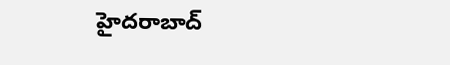హైదరాబాద్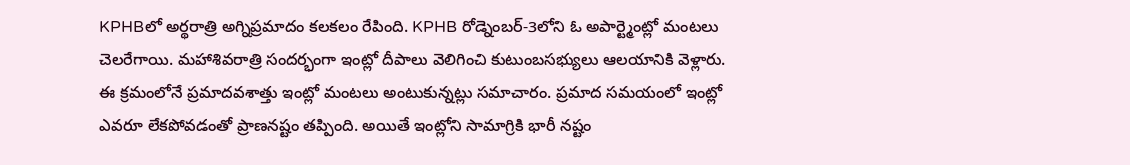KPHBలో అర్థరాత్రి అగ్నిప్రమాదం కలకలం రేపింది. KPHB రోడ్నెంబర్-3లోని ఓ అపార్ట్మెంట్లో మంటలు చెలరేగాయి. మహాశివరాత్రి సందర్భంగా ఇంట్లో దీపాలు వెలిగించి కుటుంబసభ్యులు ఆలయానికి వెళ్లారు. ఈ క్రమంలోనే ప్రమాదవశాత్తు ఇంట్లో మంటలు అంటుకున్నట్లు సమాచారం. ప్రమాద సమయంలో ఇంట్లో ఎవరూ లేకపోవడంతో ప్రాణనష్టం తప్పింది. అయితే ఇంట్లోని సామాగ్రికి భారీ నష్టం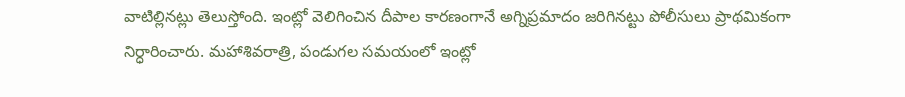వాటిల్లినట్లు తెలుస్తోంది. ఇంట్లో వెలిగించిన దీపాల కారణంగానే అగ్నిప్రమాదం జరిగినట్టు పోలీసులు ప్రాథమికంగా నిర్ధారించారు. మహాశివరాత్రి, పండుగల సమయంలో ఇంట్లో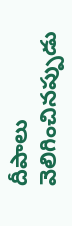దీపాలు వెలిగించినప్పుడు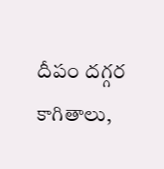దీపం దగ్గర కాగితాలు,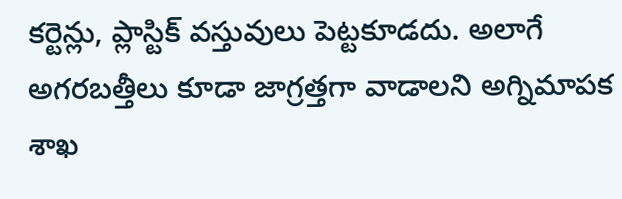కర్టెన్లు, ప్లాస్టిక్ వస్తువులు పెట్టకూడదు. అలాగే అగరబత్తీలు కూడా జాగ్రత్తగా వాడాలని అగ్నిమాపక శాఖ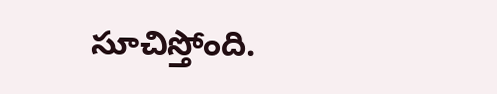సూచిస్తోంది.